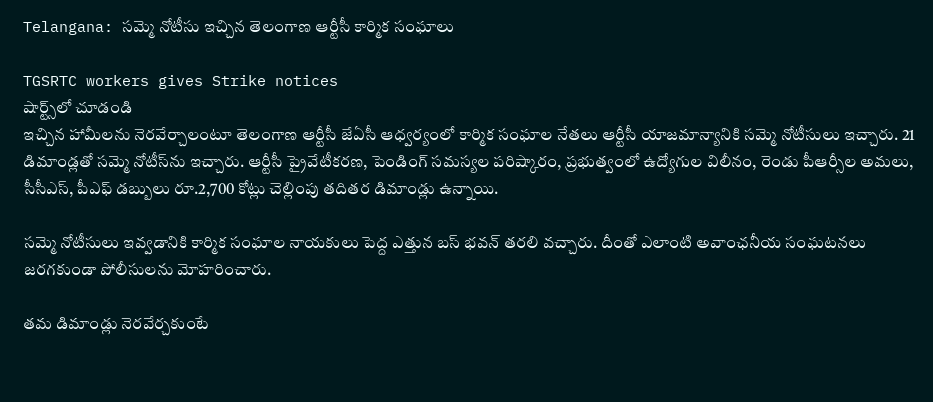Telangana: సమ్మె నోటీసు ఇచ్చిన తెలంగాణ ఆర్టీసీ కార్మిక సంఘాలు

TGSRTC workers gives Strike notices
షార్ట్స్‌లో చూడండి
ఇచ్చిన హామీలను నెరవేర్చాలంటూ తెలంగాణ ఆర్టీసీ జేఏసీ ఆధ్వర్యంలో కార్మిక సంఘాల నేతలు ఆర్టీసీ యాజమాన్యానికి సమ్మె నోటీసులు ఇచ్చారు. 21 డిమాండ్లతో సమ్మె నోటీస్‌ను ఇచ్చారు. ఆర్టీసీ ప్రైవేటీకరణ, పెండింగ్ సమస్యల పరిష్కారం, ప్రభుత్వంలో ఉద్యోగుల విలీనం, రెండు పీఆర్సీల అమలు, సీసీఎస్, పీఎఫ్ డబ్బులు రూ.2,700 కోట్లు చెల్లింపు తదితర డిమాండ్లు ఉన్నాయి.

సమ్మె నోటీసులు ఇవ్వడానికి కార్మిక సంఘాల నాయకులు పెద్ద ఎత్తున బస్ భవన్ తరలి వచ్చారు. దీంతో ఎలాంటి అవాంఛనీయ సంఘటనలు జరగకుండా పోలీసులను మోహరించారు.

తమ డిమాండ్లు నెరవేర్చకుంటే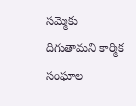సమ్మెకు దిగుతామని కార్మిక సంఘాల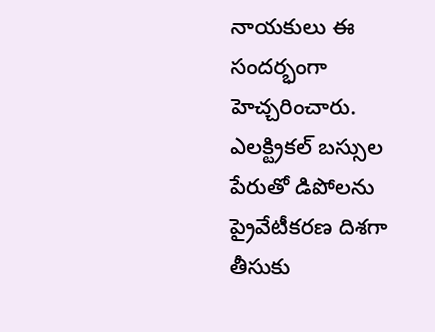నాయకులు ఈ సందర్భంగా హెచ్చరించారు. ఎలక్ట్రికల్ బస్సుల పేరుతో డిపోలను ప్రైవేటీకరణ దిశగా తీసుకు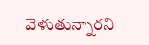వెళుతున్నారని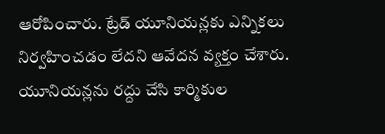ఆరోపించారు. ట్రేడ్ యూనియన్లకు ఎన్నికలు నిర్వహించడం లేదని ఆవేదన వ్యక్తం చేశారు. యూనియన్లను రద్దు చేసి కార్మికుల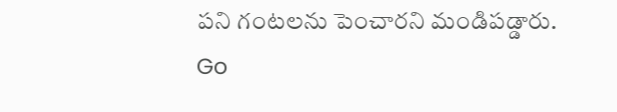పని గంటలను పెంచారని మండిపడ్డారు.
Go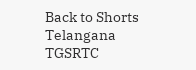Back to Shorts
Telangana
TGSRTC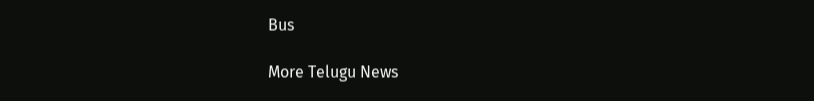Bus

More Telugu News